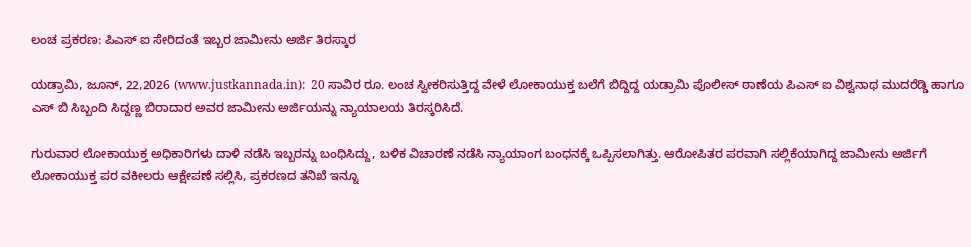ಲಂಚ ಪ್ರಕರಣ: ಪಿಎಸ್‌ ಐ ಸೇರಿದಂತೆ ಇಬ್ಬರ ಜಾಮೀನು ಅರ್ಜಿ ತಿರಸ್ಕಾರ

ಯಡ್ರಾಮಿ, ಜೂನ್, 22,2026 (www.justkannada.in):  20 ಸಾವಿರ ರೂ. ಲಂಚ ಸ್ವೀಕರಿಸುತ್ತಿದ್ದ ವೇಳೆ ಲೋಕಾಯುಕ್ತ ಬಲೆಗೆ ಬಿದ್ದಿದ್ದ ಯಡ್ರಾಮಿ ಪೊಲೀಸ್ ಠಾಣೆಯ ಪಿಎಸ್‌ ಐ ವಿಶ್ವನಾಥ ಮುದರೆಡ್ಡಿ ಹಾಗೂ ಎಸ್‌ ಬಿ ಸಿಬ್ಬಂದಿ ಸಿದ್ದಣ್ಣ ಬಿರಾದಾರ ಅವರ ಜಾಮೀನು ಅರ್ಜಿಯನ್ನು ನ್ಯಾಯಾಲಯ ತಿರಸ್ಕರಿಸಿದೆ.

ಗುರುವಾರ ಲೋಕಾಯುಕ್ತ ಅಧಿಕಾರಿಗಳು ದಾಳಿ ನಡೆಸಿ ಇಬ್ಬರನ್ನು ಬಂಧಿಸಿದ್ದು, ಬಳಿಕ ವಿಚಾರಣೆ ನಡೆಸಿ ನ್ಯಾಯಾಂಗ ಬಂಧನಕ್ಕೆ ಒಪ್ಪಿಸಲಾಗಿತ್ತು. ಆರೋಪಿತರ ಪರವಾಗಿ ಸಲ್ಲಿಕೆಯಾಗಿದ್ದ ಜಾಮೀನು ಅರ್ಜಿಗೆ ಲೋಕಾಯುಕ್ತ ಪರ ವಕೀಲರು ಆಕ್ಷೇಪಣೆ ಸಲ್ಲಿಸಿ, ಪ್ರಕರಣದ ತನಿಖೆ ಇನ್ನೂ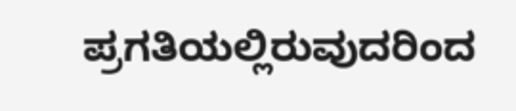ಪ್ರಗತಿಯಲ್ಲಿರುವುದರಿಂದ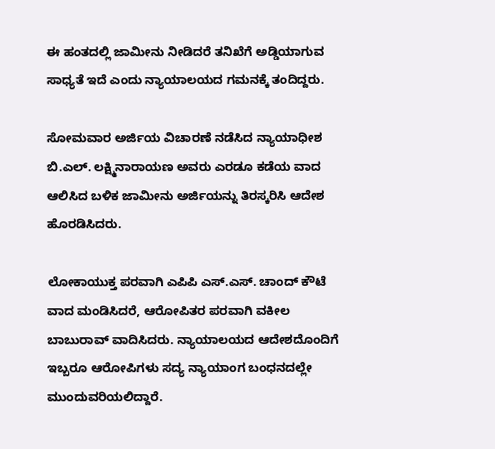ಈ ಹಂತದಲ್ಲಿ ಜಾಮೀನು ನೀಡಿದರೆ ತನಿಖೆಗೆ ಅಡ್ಡಿಯಾಗುವ ಸಾಧ್ಯತೆ ಇದೆ ಎಂದು ನ್ಯಾಯಾಲಯದ ಗಮನಕ್ಕೆ ತಂದಿದ್ದರು.

ಸೋಮವಾರ ಅರ್ಜಿಯ ವಿಚಾರಣೆ ನಡೆಸಿದ ನ್ಯಾಯಾಧೀಶ ಬಿ.ಎಲ್. ಲಕ್ಷ್ಮಿನಾರಾಯಣ ಅವರು ಎರಡೂ ಕಡೆಯ ವಾದ ಆಲಿಸಿದ ಬಳಿಕ ಜಾಮೀನು ಅರ್ಜಿಯನ್ನು ತಿರಸ್ಕರಿಸಿ ಆದೇಶ ಹೊರಡಿಸಿದರು.

ಲೋಕಾಯುಕ್ತ ಪರವಾಗಿ ಎಪಿಪಿ ಎಸ್.ಎಸ್. ಚಾಂದ್ ಕೌಟೆ ವಾದ ಮಂಡಿಸಿದರೆ, ಆರೋಪಿತರ ಪರವಾಗಿ ವಕೀಲ ಬಾಬುರಾವ್ ವಾದಿಸಿದರು. ನ್ಯಾಯಾಲಯದ ಆದೇಶದೊಂದಿಗೆ ಇಬ್ಬರೂ ಆರೋಪಿಗಳು ಸದ್ಯ ನ್ಯಾಯಾಂಗ ಬಂಧನದಲ್ಲೇ ಮುಂದುವರಿಯಲಿದ್ದಾರೆ.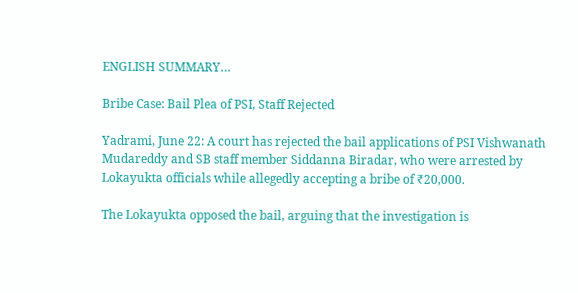ENGLISH SUMMARY…

Bribe Case: Bail Plea of PSI, Staff Rejected

Yadrami, June 22: A court has rejected the bail applications of PSI Vishwanath Mudareddy and SB staff member Siddanna Biradar, who were arrested by Lokayukta officials while allegedly accepting a bribe of ₹20,000.

The Lokayukta opposed the bail, arguing that the investigation is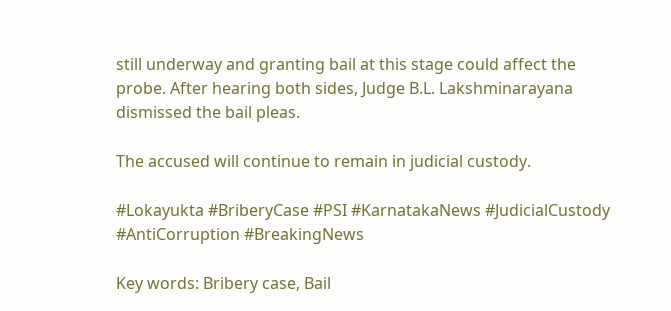still underway and granting bail at this stage could affect the probe. After hearing both sides, Judge B.L. Lakshminarayana dismissed the bail pleas.

The accused will continue to remain in judicial custody.

#Lokayukta #BriberyCase #PSI #KarnatakaNews #JudicialCustody #AntiCorruption #BreakingNews

Key words: Bribery case, Bail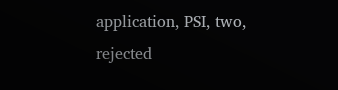application, PSI, two, rejected